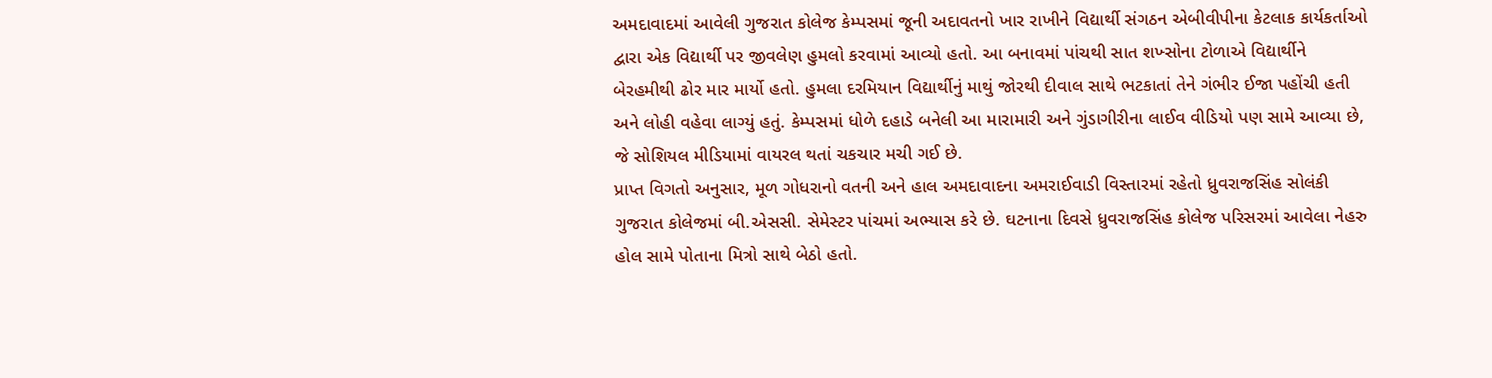અમદાવાદમાં આવેલી ગુજરાત કોલેજ કેમ્પસમાં જૂની અદાવતનો ખાર રાખીને વિદ્યાર્થી સંગઠન એબીવીપીના કેટલાક કાર્યકર્તાઓ દ્વારા એક વિદ્યાર્થી પર જીવલેણ હુમલો કરવામાં આવ્યો હતો. આ બનાવમાં પાંચથી સાત શખ્સોના ટોળાએ વિદ્યાર્થીને બેરહમીથી ઢોર માર માર્યો હતો. હુમલા દરમિયાન વિદ્યાર્થીનું માથું જોરથી દીવાલ સાથે ભટકાતાં તેને ગંભીર ઈજા પહોંચી હતી અને લોહી વહેવા લાગ્યું હતું. કેમ્પસમાં ધોળે દહાડે બનેલી આ મારામારી અને ગુંડાગીરીના લાઈવ વીડિયો પણ સામે આવ્યા છે, જે સોશિયલ મીડિયામાં વાયરલ થતાં ચકચાર મચી ગઈ છે.
પ્રાપ્ત વિગતો અનુસાર, મૂળ ગોધરાનો વતની અને હાલ અમદાવાદના અમરાઈવાડી વિસ્તારમાં રહેતો ધ્રુવરાજસિંહ સોલંકી ગુજરાત કોલેજમાં બી.એસસી. સેમેસ્ટર પાંચમાં અભ્યાસ કરે છે. ઘટનાના દિવસે ધ્રુવરાજસિંહ કોલેજ પરિસરમાં આવેલા નેહરુ હોલ સામે પોતાના મિત્રો સાથે બેઠો હતો.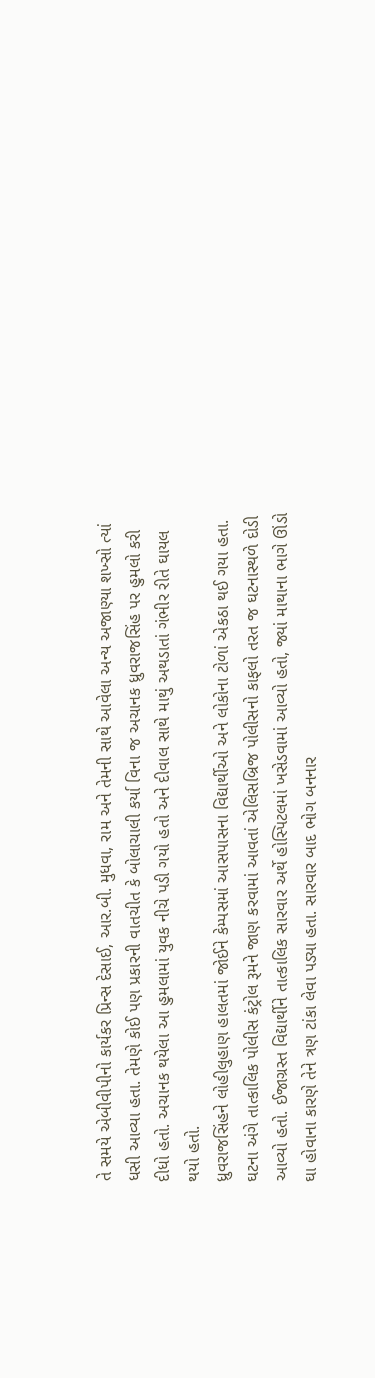તે સમયે એબીવીપીનો કાર્યકર પ્રિન્સ દેસાઈ, આર.બી. મુધવા, રામ અને તેમની સાથે આવેલા અન્ય અજાણ્યા શખ્સો ત્યાં ધસી આવ્યા હતા. તેમણે કોઈ પણ પ્રકારની વાતચીત કે બોલાચાલી કર્યા વિના જ અચાનક ધ્રુવરાજસિંહ પર હુમલો કરી દીધો હતો. અચાનક થયેલા આ હુમલામાં યુવક નીચે પડી ગયો હતો અને દીવાલ સાથે માથું અથડાતાં ગંભીર રીતે ઘાયલ થયો હતો.
ધ્રુવરાજસિંહને લોહીલુહાણ હાલતમાં જોઈને કેમ્પસમાં આસપાસના વિદ્યાર્થીઓ અને લોકોના ટોળાં એકઠા થઈ ગયા હતા. ઘટના અંગે તાત્કાલિક પોલીસ કંટ્રોલ રૂમને જાણ કરવામાં આવતાં એલિસબ્રિજ પોલીસનો કાફલો તરત જ ઘટનાસ્થળે દોડી આવ્યો હતો. ઈજાગ્રસ્ત વિદ્યાર્થીને તાત્કાલિક સારવાર અર્થે હોસ્પિટલમાં ખસેડવામાં આવ્યો હતો, જ્યાં માથાના ભાગે ઊંડો ઘા હોવાના કારણે તેને ત્રણ ટાંકા લેવા પડ્યા હતા. સારવાર બાદ ભોગ બનનાર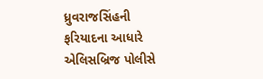ધ્રુવરાજસિંહની ફરિયાદના આધારે એલિસબ્રિજ પોલીસે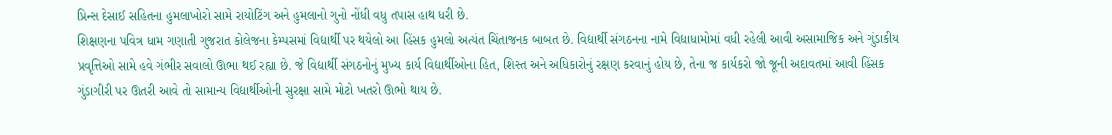પ્રિન્સ દેસાઈ સહિતના હુમલાખોરો સામે રાયોટિંગ અને હુમલાનો ગુનો નોંધી વધુ તપાસ હાથ ધરી છે.
શિક્ષણના પવિત્ર ધામ ગણાતી ગુજરાત કોલેજના કેમ્પસમાં વિદ્યાર્થી પર થયેલો આ હિંસક હુમલો અત્યંત ચિંતાજનક બાબત છે. વિદ્યાર્થી સંગઠનના નામે વિદ્યાધામોમાં વધી રહેલી આવી અસામાજિક અને ગુંડાકીય પ્રવૃત્તિઓ સામે હવે ગંભીર સવાલો ઊભા થઈ રહ્યા છે. જે વિદ્યાર્થી સંગઠનોનું મુખ્ય કાર્ય વિદ્યાર્થીઓના હિત, શિસ્ત અને અધિકારોનું રક્ષણ કરવાનું હોય છે, તેના જ કાર્યકરો જો જૂની અદાવતમાં આવી હિંસક ગુંડાગીરી પર ઊતરી આવે તો સામાન્ય વિદ્યાર્થીઓની સુરક્ષા સામે મોટો ખતરો ઊભો થાય છે.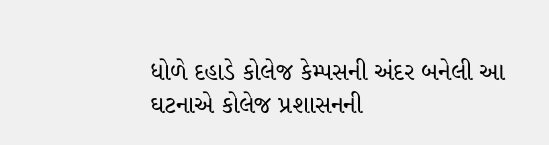ધોળે દહાડે કોલેજ કેમ્પસની અંદર બનેલી આ ઘટનાએ કોલેજ પ્રશાસનની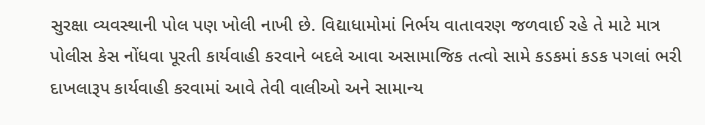સુરક્ષા વ્યવસ્થાની પોલ પણ ખોલી નાખી છે. વિદ્યાધામોમાં નિર્ભય વાતાવરણ જળવાઈ રહે તે માટે માત્ર પોલીસ કેસ નોંધવા પૂરતી કાર્યવાહી કરવાને બદલે આવા અસામાજિક તત્વો સામે કડકમાં કડક પગલાં ભરી દાખલારૂપ કાર્યવાહી કરવામાં આવે તેવી વાલીઓ અને સામાન્ય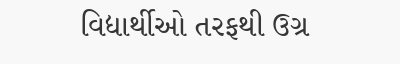વિદ્યાર્થીઓ તરફથી ઉગ્ર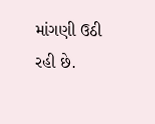માંગણી ઉઠી રહી છે.